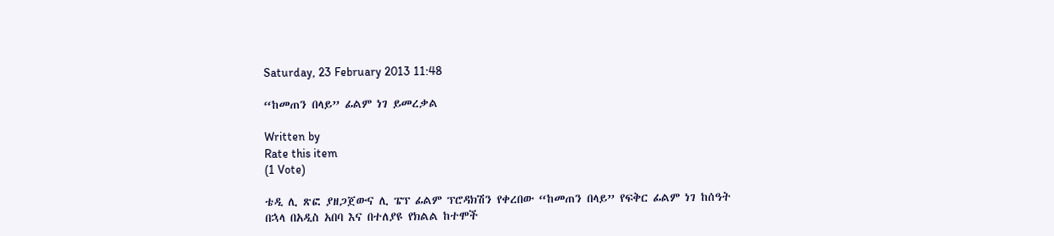Saturday, 23 February 2013 11:48

“ከመጠን በላይ” ፊልም ነገ ይመረቃል

Written by
Rate this item
(1 Vote)

ቴዲ ሊ ጽፎ ያዘጋጀውና ሊ ፔፕ ፊልም ፕሮዳክሽን የቀረበው “ከመጠን በላይ” የፍቅር ፊልም ነገ ከሰዓት በኋላ በአዲስ አበባ እና በተለያዩ የክልል ከተሞች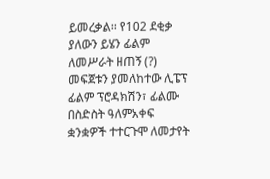ይመረቃል፡፡ የ102 ደቂቃ ያለውን ይሄን ፊልም ለመሥራት ዘጠኝ (?) መፍጀቱን ያመለከተው ሊፔፕ ፊልም ፕሮዳክሽን፣ ፊልሙ በስድስት ዓለምአቀፍ ቋንቋዎች ተተርጉሞ ለመታየት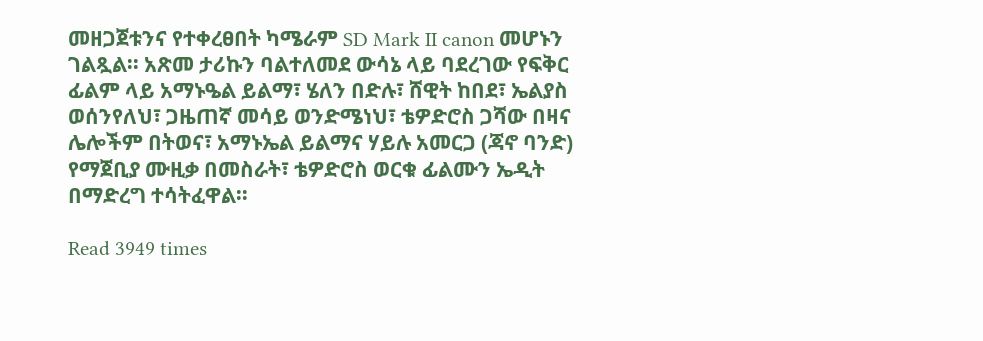መዘጋጀቱንና የተቀረፀበት ካሜራም SD Mark II canon መሆኑን ገልጿል፡፡ አጽመ ታሪኩን ባልተለመደ ውሳኔ ላይ ባደረገው የፍቅር ፊልም ላይ አማኑዔል ይልማ፣ ሄለን በድሉ፣ ሸዊት ከበደ፣ ኤልያስ ወሰንየለህ፣ ጋዜጠኛ መሳይ ወንድሜነህ፣ ቴዎድሮስ ጋሻው በዛና ሌሎችም በትወና፣ አማኑኤል ይልማና ሃይሉ አመርጋ (ጃኖ ባንድ) የማጀቢያ ሙዚቃ በመስራት፣ ቴዎድሮስ ወርቁ ፊልሙን ኤዲት በማድረግ ተሳትፈዋል፡፡

Read 3949 times